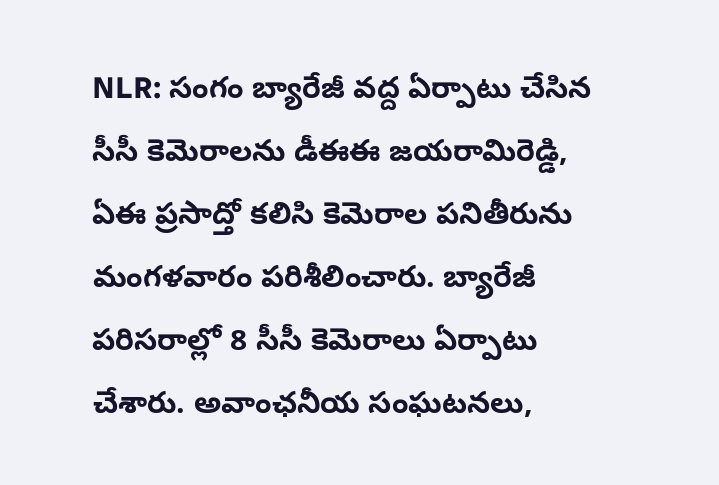NLR: సంగం బ్యారేజీ వద్ద ఏర్పాటు చేసిన సీసీ కెమెరాలను డీఈఈ జయరామిరెడ్డి, ఏఈ ప్రసాద్తో కలిసి కెమెరాల పనితీరును మంగళవారం పరిశీలించారు. బ్యారేజీ పరిసరాల్లో 8 సీసీ కెమెరాలు ఏర్పాటు చేశారు. అవాంఛనీయ సంఘటనలు,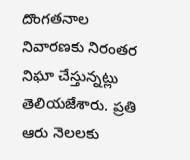దొంగతనాల నివారణకు నిరంతర నిఘా చేస్తున్నట్లు తెలియజేశారు. ప్రతి ఆరు నెలలకు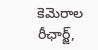కెమెరాల రీఛార్జ్,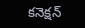కనెక్షన్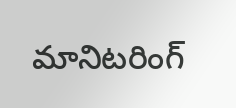మానిటరింగ్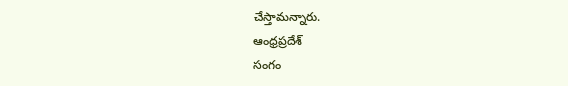చేస్తామన్నారు.
ఆంధ్రప్రదేశ్
సంగం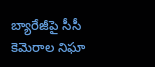బ్యారేజీపై సీసీ కెమెరాల నిఘా